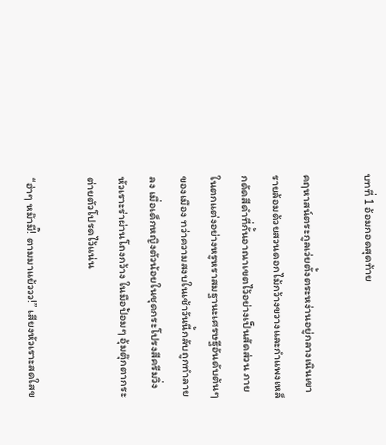บทที่ 1 อ้อมกอดสุดท้าย

คฤหาสน์ตระกูลเว่ยตั้งตระหง่านอยู่กลางเนินเขา รายล้อมด้วยสวนดอกไม้กว้างขวางและกำแพงเหล็กดัดสีดำที่กั้นอาณาเขตไว้อย่างเป็นสัดส่วน ภายในตกแต่งอย่างหรูหราสมฐานะเศรษฐีอันดับต้นๆ ของเมือง ทว่าความสงบในเช้าวันนี้กลับถูกทำลายลง เมื่อเด็กหญิงตัวน้อยในชุดกระโปรงสีครีมวิ่งหัวเราะร่าผ่านโถงกว้าง ในมือป้อมๆ อุ้มตุ๊กตากระต่ายตัวโปรดไว้แน่น

“ฮ่าๆ หม๊ามี๊! ตามมาแย้ววว!” เสียงหัวเราะสดใสข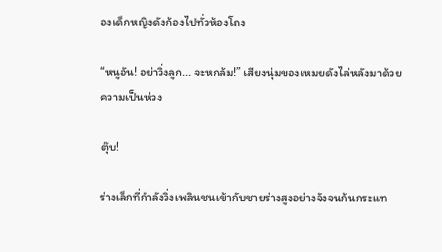องเด็กหญิงดังก้องไปทั่วห้องโถง

“หนูอัน! อย่าวิ่งลูก... จะหกล้ม!” เสียงนุ่มของเหมยดังไล่หลังมาด้วยความเป็นห่วง

ตุ๊บ!

ร่างเล็กที่กำลังวิ่งเพลินชนเข้ากับชายร่างสูงอย่างจังจนก้นกระแท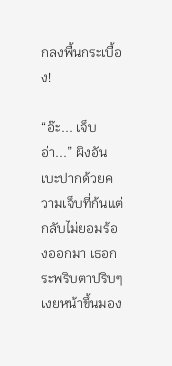กลงพื้นกระเบื้อง!

“อ๊ะ... เจ็บอ่า...” ผิงอันเบะปากด้วยความเจ็บที่ก้นแต่กลับไม่ยอมร้องออกมา เธอกระพริบตาปริบๆ เงยหน้าขึ้นมอง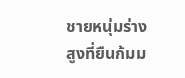ชายหนุ่มร่างสูงที่ยืนก้มม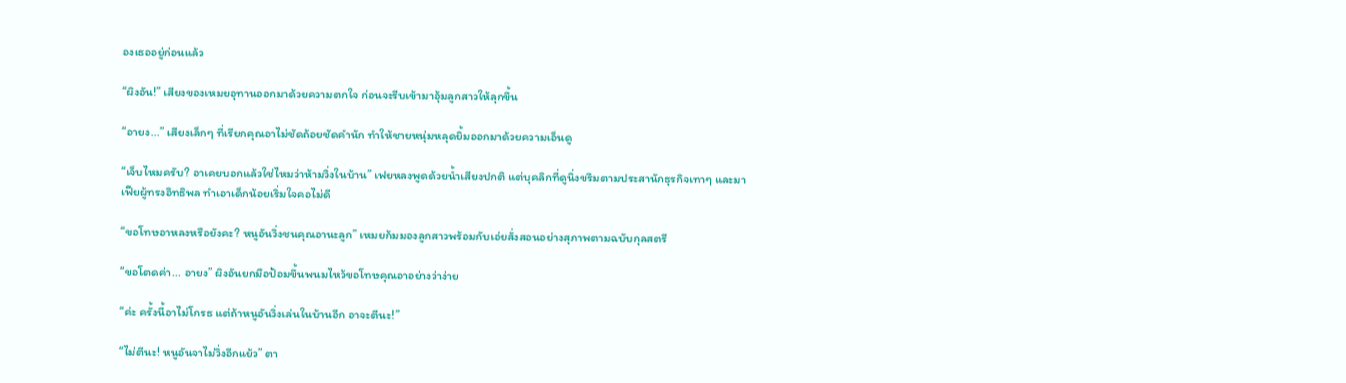องเธออยู่ก่อนแล้ว

“ผิงอัน!” เสียงของเหมยอุทานออกมาด้วยความตกใจ ก่อนจะรีบเข้ามาอุ้มลูกสาวให้ลุกขึ้น

“อายง...” เสียงเล็กๆ ที่เรียกคุณอาไม่ชัดถ้อยชัดคำนัก ทำให้ชายหนุ่มหลุดยิ้มออกมาด้วยความเอ็นดู

“เจ็บไหมครับ? อาเคยบอกแล้วใช่ไหมว่าห้ามวิ่งในบ้าน” เฟยหลงพูดด้วยน้ำเสียงปกติ แต่บุคลิกที่ดูนิ่งขรึมตามประสานักธุรกิจเทาๆ และมาเฟียผู้ทรงอิทธิพล ทำเอาเด็กน้อยเริ่มใจคอไม่ดี

“ขอโทษอาหลงหรือยังคะ? หนูอันวิ่งชนคุณอานะลูก” เหมยก้มมองลูกสาวพร้อมกับเอ่ยสั่งสอนอย่างสุภาพตามฉบับกุลสตรี

“ขอโตดค่า... อายง” ผิงอันยกมือป้อมขึ้นพนมไหว้ขอโทษคุณอาอย่างว่าง่าย

“ค่ะ ครั้งนี้อาไม่โกรธ แต่ถ้าหนูอันวิ่งเล่นในบ้านอีก อาจะตีนะ!”

“ไม่ตีนะ! หนูอันจาไม่วิ่งอีกแย้ว” ตา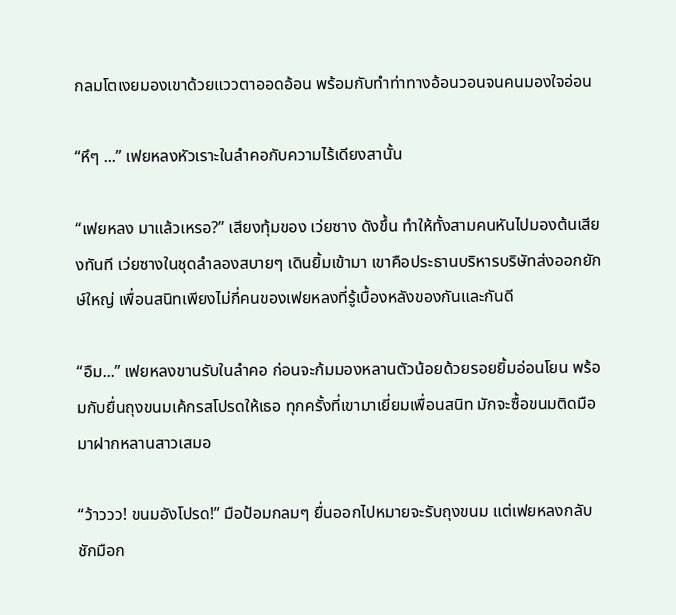กลมโตเงยมองเขาด้วยแววตาออดอ้อน พร้อมกับทำท่าทางอ้อนวอนจนคนมองใจอ่อน

“หึๆ ...” เฟยหลงหัวเราะในลำคอกับความไร้เดียงสานั้น

“เฟยหลง มาแล้วเหรอ?” เสียงทุ้มของ เว่ยซาง ดังขึ้น ทำให้ทั้งสามคนหันไปมองต้นเสียงทันที เว่ยซางในชุดลำลองสบายๆ เดินยิ้มเข้ามา เขาคือประธานบริหารบริษัทส่งออกยักษ์ใหญ่ เพื่อนสนิทเพียงไม่กี่คนของเฟยหลงที่รู้เบื้องหลังของกันและกันดี

“อืม...” เฟยหลงขานรับในลำคอ ก่อนจะก้มมองหลานตัวน้อยด้วยรอยยิ้มอ่อนโยน พร้อมกับยื่นถุงขนมเค้กรสโปรดให้เธอ ทุกครั้งที่เขามาเยี่ยมเพื่อนสนิท มักจะซื้อขนมติดมือมาฝากหลานสาวเสมอ

“ว้าววว! ขนมอังโปรด!” มือป้อมกลมๆ ยื่นออกไปหมายจะรับถุงขนม แต่เฟยหลงกลับชักมือก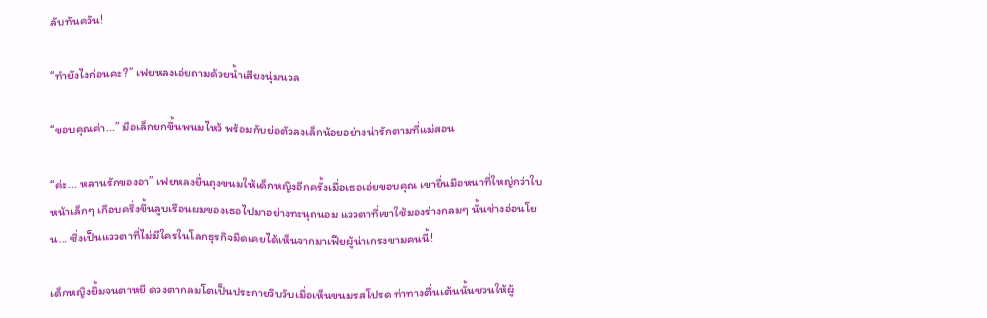ลับทันควัน!

“ทำยังไงก่อนคะ?” เฟยหลงเอ่ยถามด้วยน้ำเสียงนุ่มนวล

“ขอบคุณค่า...” มือเล็กยกขึ้นพนมไหว้ พร้อมกับย่อตัวลงเล็กน้อยอย่างน่ารักตามที่แม่สอน

“ค่ะ... หลานรักของอา” เฟยหลงยื่นถุงขนมให้เด็กหญิงอีกครั้งเมื่อเธอเอ่ยขอบคุณ เขายื่นมือหนาที่ใหญ่กว่าใบหน้าเล็กๆ เกือบครึ่งขึ้นลูบเรือนผมของเธอไปมาอย่างทะนุถนอม แววตาที่เขาใช้มองร่างกลมๆ นั้นช่างอ่อนโยน... ซึ่งเป็นแววตาที่ไม่มีใครในโลกธุรกิจมืดเคยได้เห็นจากมาเฟียผู้น่าเกรงขามคนนี้!

เด็กหญิงยิ้มจนตาหยี ดวงตากลมโตเป็นประกายวิบวับเมื่อเห็นขนมรสโปรด ท่าทางตื่นเต้นนั้นชวนให้ผู้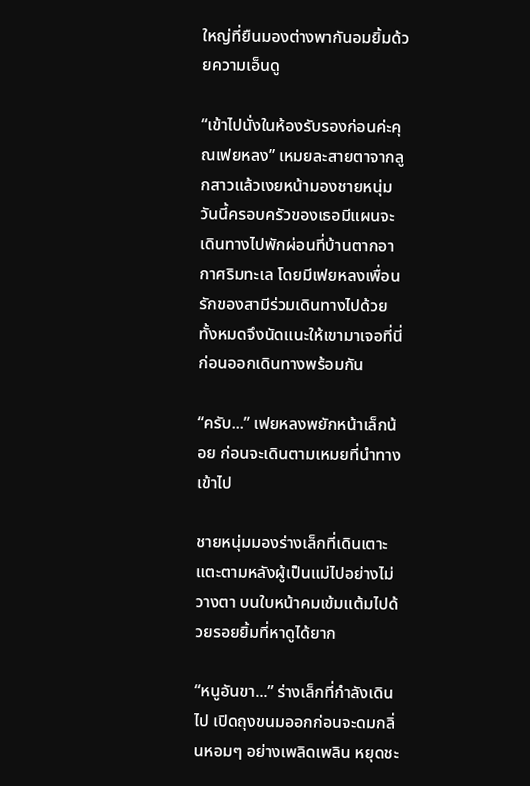ใหญ่ที่ยืนมองต่างพากันอมยิ้มด้วยความเอ็นดู

“เข้าไปนั่งในห้องรับรองก่อนค่ะคุณเฟยหลง” เหมยละสายตาจากลูกสาวแล้วเงยหน้ามองชายหนุ่ม วันนี้ครอบครัวของเธอมีแผนจะเดินทางไปพักผ่อนที่บ้านตากอากาศริมทะเล โดยมีเฟยหลงเพื่อนรักของสามีร่วมเดินทางไปด้วย ทั้งหมดจึงนัดแนะให้เขามาเจอที่นี่ก่อนออกเดินทางพร้อมกัน

“ครับ...” เฟยหลงพยักหน้าเล็กน้อย ก่อนจะเดินตามเหมยที่นำทางเข้าไป

ชายหนุ่มมองร่างเล็กที่เดินเตาะแตะตามหลังผู้เป็นแม่ไปอย่างไม่วางตา บนใบหน้าคมเข้มแต้มไปด้วยรอยยิ้มที่หาดูได้ยาก

“หนูอันขา...” ร่างเล็กที่กำลังเดินไป เปิดถุงขนมออกก่อนจะดมกลิ่นหอมๆ อย่างเพลิดเพลิน หยุดชะ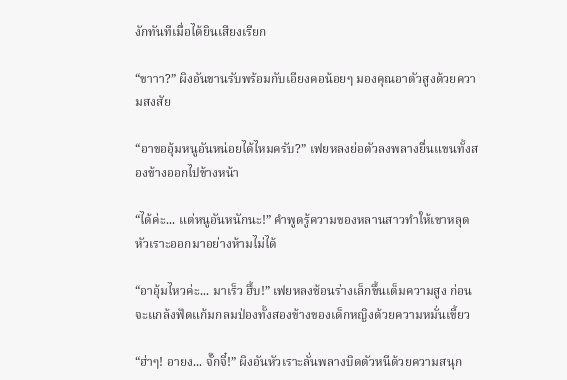งักทันทีเมื่อได้ยินเสียงเรียก

“ขาาา?” ผิงอันขานรับพร้อมกับเอียงคอน้อยๆ มองคุณอาตัวสูงด้วยความสงสัย

“อาขออุ้มหนูอันหน่อยได้ไหมครับ?” เฟยหลงย่อตัวลงพลางยื่นแขนทั้งสองข้างออกไปข้างหน้า

“ได้ค่ะ... แต่หนูอันหนักนะ!” คำพูดรู้ความของหลานสาวทำให้เขาหลุดหัวเราะออกมาอย่างห้ามไม่ได้

“อาอุ้มไหวค่ะ... มาเร็ว ฮึ้บ!” เฟยหลงช้อนร่างเล็กขึ้นเต็มความสูง ก่อนจะแกล้งฟัดแก้มกลมป่องทั้งสองข้างของเด็กหญิงด้วยความหมั่นเขี้ยว

“ฮ่าๆ! อายง... จั๊กจี๋!” ผิงอันหัวเราะลั่นพลางบิดตัวหนีด้วยความสนุก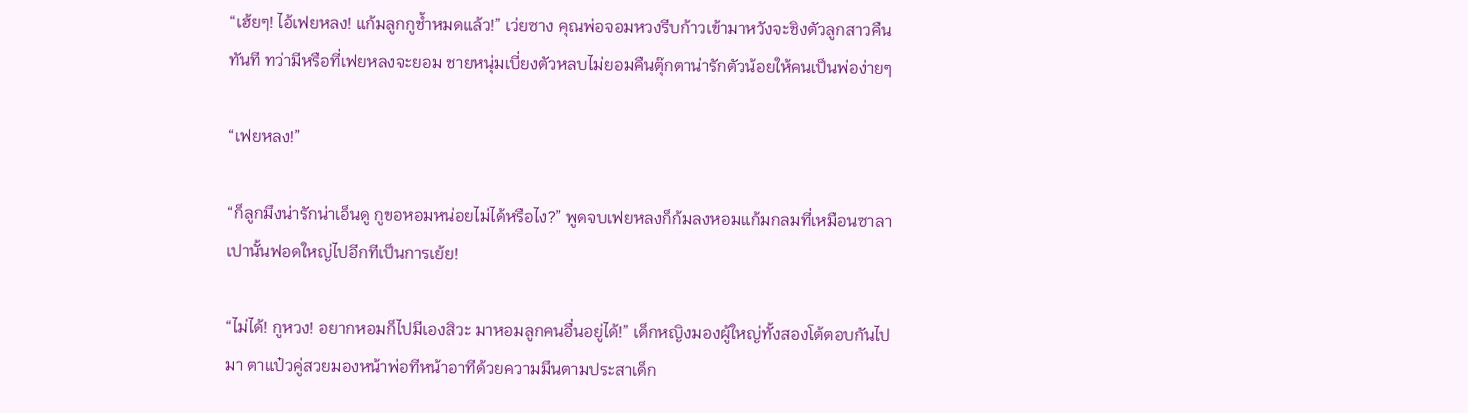“เฮ้ยๆ! ไอ้เฟยหลง! แก้มลูกกูช้ำหมดแล้ว!” เว่ยซาง คุณพ่อจอมหวงรีบก้าวเข้ามาหวังจะชิงตัวลูกสาวคืนทันที ทว่ามีหรือที่เฟยหลงจะยอม ชายหนุ่มเบี่ยงตัวหลบไม่ยอมคืนตุ๊กตาน่ารักตัวน้อยให้คนเป็นพ่อง่ายๆ

“เฟยหลง!”

“ก็ลูกมึงน่ารักน่าเอ็นดู กูขอหอมหน่อยไม่ได้หรือไง?” พูดจบเฟยหลงก็ก้มลงหอมแก้มกลมที่เหมือนซาลาเปานั้นฟอดใหญ่ไปอีกทีเป็นการเย้ย!

“ไม่ได้! กูหวง! อยากหอมก็ไปมีเองสิวะ มาหอมลูกคนอื่นอยู่ได้!” เด็กหญิงมองผู้ใหญ่ทั้งสองโต้ตอบกันไปมา ตาแป๋วคู่สวยมองหน้าพ่อทีหน้าอาทีด้วยความมึนตามประสาเด็ก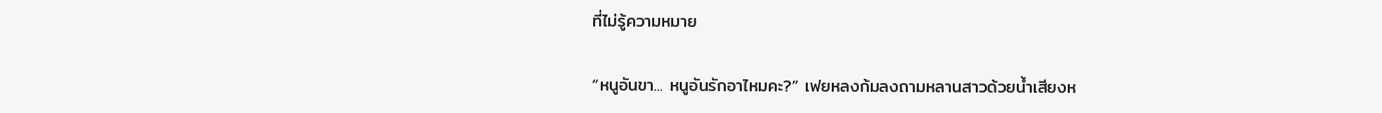ที่ไม่รู้ความหมาย

“หนูอันขา... หนูอันรักอาไหมคะ?” เฟยหลงก้มลงถามหลานสาวด้วยน้ำเสียงห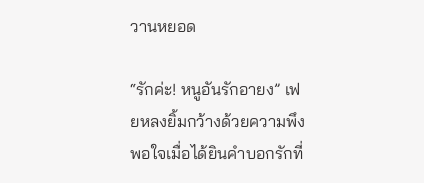วานหยอด

“รักค่ะ! หนูอันรักอายง” เฟยหลงยิ้มกว้างด้วยความพึงพอใจเมื่อได้ยินคำบอกรักที่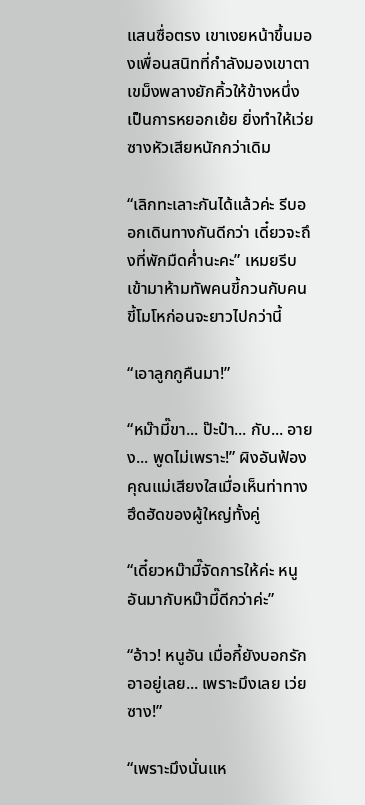แสนซื่อตรง เขาเงยหน้าขึ้นมองเพื่อนสนิทที่กำลังมองเขาตาเขม็งพลางยักคิ้วให้ข้างหนึ่งเป็นการหยอกเย้ย ยิ่งทำให้เว่ยซางหัวเสียหนักกว่าเดิม

“เลิกทะเลาะกันได้แล้วค่ะ รีบออกเดินทางกันดีกว่า เดี๋ยวจะถึงที่พักมืดค่ำนะคะ” เหมยรีบเข้ามาห้ามทัพคนขี้กวนกับคนขี้โมโหก่อนจะยาวไปกว่านี้

“เอาลูกกูคืนมา!”

“หม๊ามี๊ขา... ป๊ะป๋า... กับ... อายง... พูดไม่เพราะ!” ผิงอันฟ้องคุณแม่เสียงใสเมื่อเห็นท่าทางฮึดฮัดของผู้ใหญ่ทั้งคู่

“เดี๋ยวหม๊ามี๊จัดการให้ค่ะ หนูอันมากับหม๊ามี๊ดีกว่าค่ะ”

“อ้าว! หนูอัน เมื่อกี้ยังบอกรักอาอยู่เลย... เพราะมึงเลย เว่ยซาง!”

“เพราะมึงนั่นแห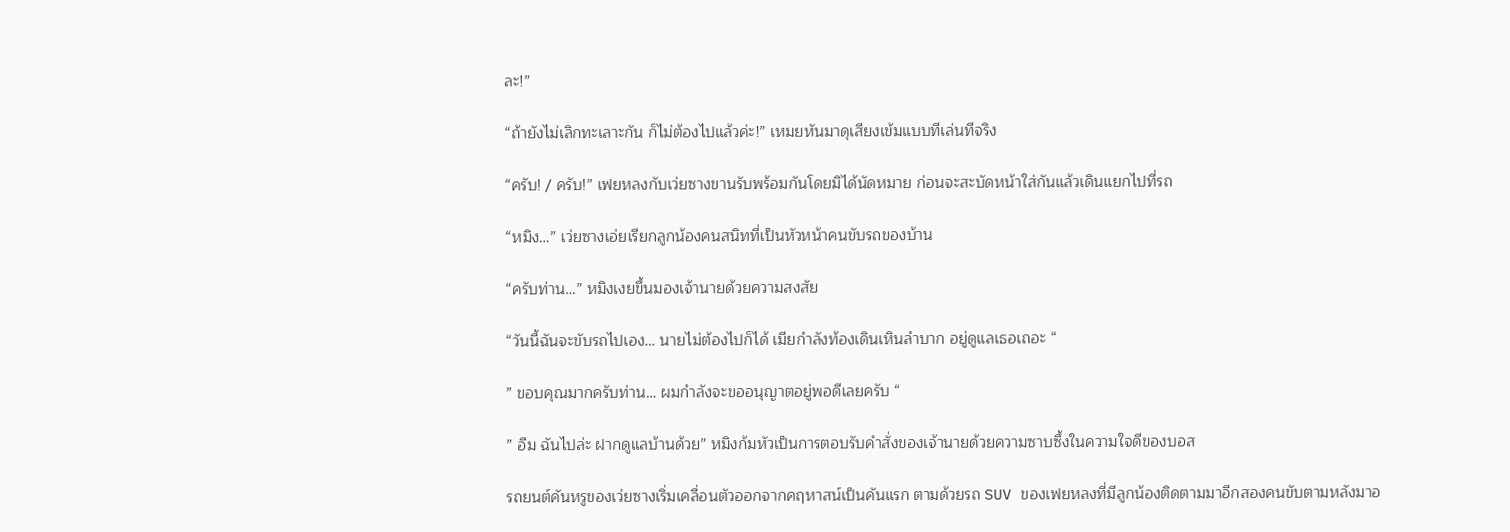ละ!”

“ถ้ายังไม่เลิกทะเลาะกัน ก็ไม่ต้องไปแล้วค่ะ!” เหมยหันมาดุเสียงเข้มแบบทีเล่นทีจริง

“ครับ! / ครับ!” เฟยหลงกับเว่ยซางขานรับพร้อมกันโดยมิได้นัดหมาย ก่อนจะสะบัดหน้าใส่กันแล้วเดินแยกไปที่รถ

“หมิง…” เว่ยซางเอ่ยเรียกลูกน้องคนสนิทที่เป็นหัวหน้าคนขับรถของบ้าน

“ครับท่าน…” หมิงเงยขึ้นมองเจ้านายด้วยความสงสัย

“วันนี้ฉันจะขับรถไปเอง… นายไม่ต้องไปก็ได้ เมียกำลังท้องเดินเหินลำบาก อยู่ดูแลเธอเถอะ “

” ขอบคุณมากครับท่าน… ผมกำลังจะขออนุญาตอยู่พอดีเลยครับ “

” อืม ฉันไปล่ะ ฝากดูแลบ้านด้วย” หมิงก้มหัวเป็นการตอบรับคำสั่งของเจ้านายด้วยความซาบซึ้งในความใจดีของบอส

รถยนต์คันหรูของเว่ยซางเริ่มเคลื่อนตัวออกจากคฤหาสน์เป็นคันแรก ตามด้วยรถ SUV ของเฟยหลงที่มีลูกน้องติดตามมาอีกสองคนขับตามหลังมาอ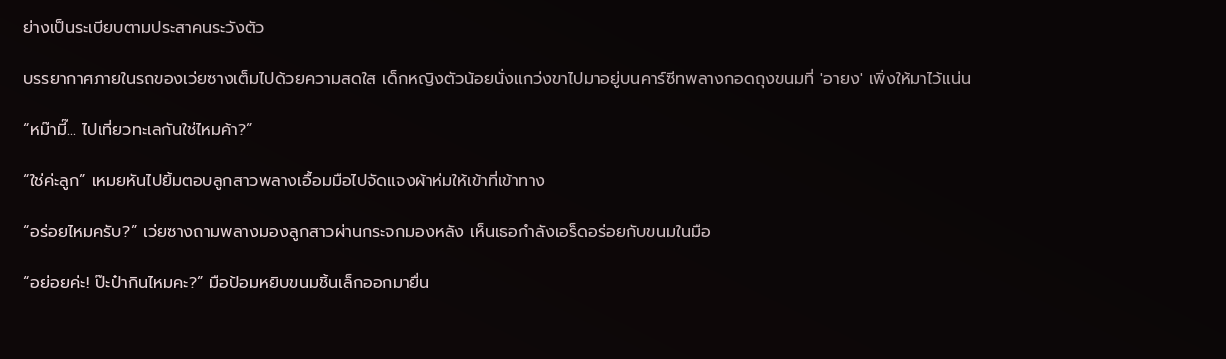ย่างเป็นระเบียบตามประสาคนระวังตัว

บรรยากาศภายในรถของเว่ยซางเต็มไปด้วยความสดใส เด็กหญิงตัวน้อยนั่งแกว่งขาไปมาอยู่บนคาร์ซีทพลางกอดถุงขนมที่ 'อายง' เพิ่งให้มาไว้แน่น

“หม๊ามี๊... ไปเที่ยวทะเลกันใช่ไหมค้า?”

“ใช่ค่ะลูก” เหมยหันไปยิ้มตอบลูกสาวพลางเอื้อมมือไปจัดแจงผ้าห่มให้เข้าที่เข้าทาง

“อร่อยไหมครับ?” เว่ยซางถามพลางมองลูกสาวผ่านกระจกมองหลัง เห็นเธอกำลังเอร็ดอร่อยกับขนมในมือ

“อย่อยค่ะ! ป๊ะป๋ากินไหมคะ?” มือป้อมหยิบขนมชิ้นเล็กออกมายื่น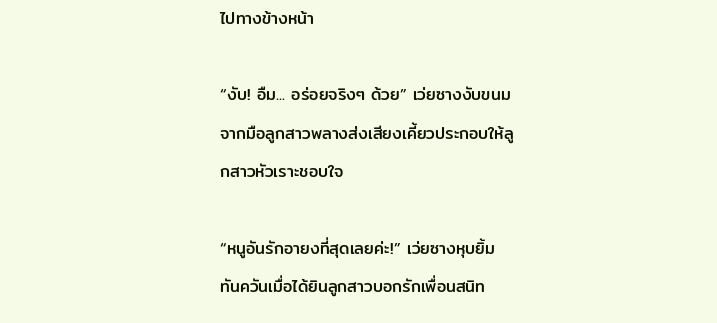ไปทางข้างหน้า

“งับ! อืม... อร่อยจริงๆ ด้วย” เว่ยซางงับขนมจากมือลูกสาวพลางส่งเสียงเคี้ยวประกอบให้ลูกสาวหัวเราะชอบใจ

“หนูอันรักอายงที่สุดเลยค่ะ!” เว่ยซางหุบยิ้มทันควันเมื่อได้ยินลูกสาวบอกรักเพื่อนสนิท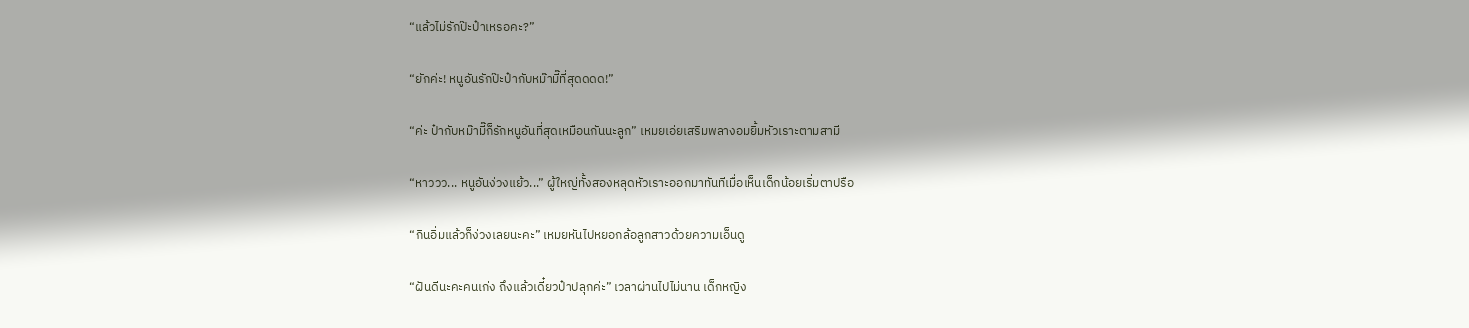“แล้วไม่รักป๊ะป๋าเหรอคะ?”

“ยักค่ะ! หนูอันรักป๊ะป๋ากับหม๊ามี๊ที่สุดดดด!”

“ค่ะ ป๋ากับหม๊ามี๊ก็รักหนูอันที่สุดเหมือนกันนะลูก” เหมยเอ่ยเสริมพลางอมยิ้มหัวเราะตามสามี

“หาววว... หนูอันง่วงแย้ว...” ผู้ใหญ่ทั้งสองหลุดหัวเราะออกมาทันทีเมื่อเห็นเด็กน้อยเริ่มตาปรือ

“กินอิ่มแล้วก็ง่วงเลยนะคะ” เหมยหันไปหยอกล้อลูกสาวด้วยความเอ็นดู

“ฝันดีนะคะคนเก่ง ถึงแล้วเดี๋ยวป๋าปลุกค่ะ” เวลาผ่านไปไม่นาน เด็กหญิง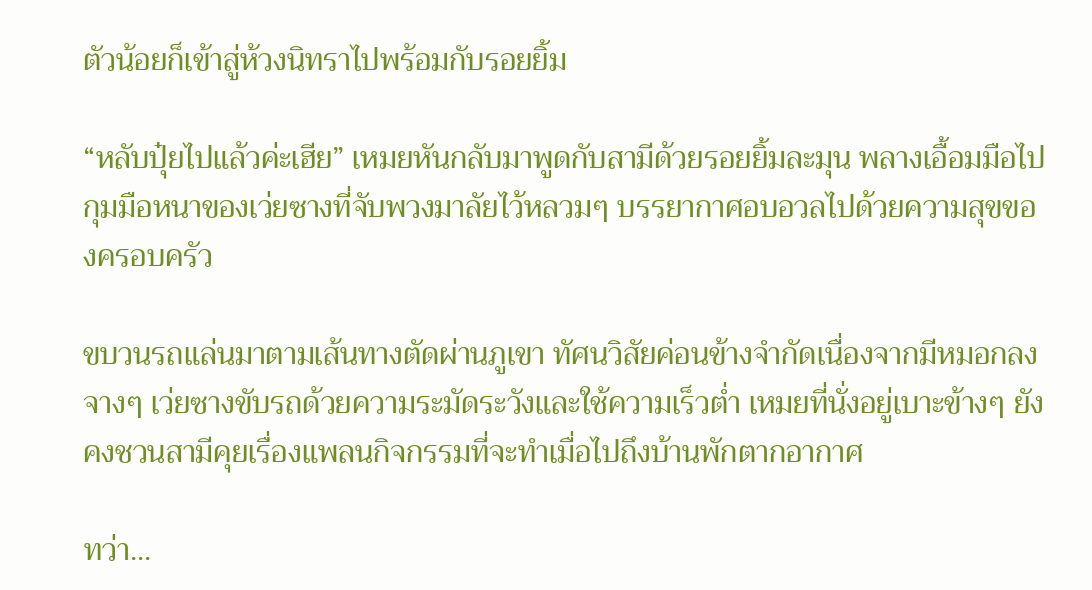ตัวน้อยก็เข้าสู่ห้วงนิทราไปพร้อมกับรอยยิ้ม

“หลับปุ๋ยไปแล้วค่ะเฮีย” เหมยหันกลับมาพูดกับสามีด้วยรอยยิ้มละมุน พลางเอื้อมมือไปกุมมือหนาของเว่ยซางที่จับพวงมาลัยไว้หลวมๆ บรรยากาศอบอวลไปด้วยความสุขของครอบครัว

ขบวนรถแล่นมาตามเส้นทางตัดผ่านภูเขา ทัศนวิสัยค่อนข้างจำกัดเนื่องจากมีหมอกลงจางๆ เว่ยซางขับรถด้วยความระมัดระวังและใช้ความเร็วต่ำ เหมยที่นั่งอยู่เบาะข้างๆ ยังคงชวนสามีคุยเรื่องแพลนกิจกรรมที่จะทำเมื่อไปถึงบ้านพักตากอากาศ

ทว่า...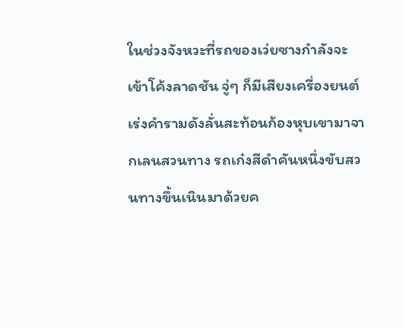ในช่วงจังหวะที่รถของเว่ยซางกำลังจะเข้าโค้งลาดชัน จู่ๆ ก็มีเสียงเครื่องยนต์เร่งคำรามดังลั่นสะท้อนก้องหุบเขามาจากเลนสวนทาง รถเก๋งสีดำคันหนึ่งขับสวนทางขึ้นเนินมาด้วยค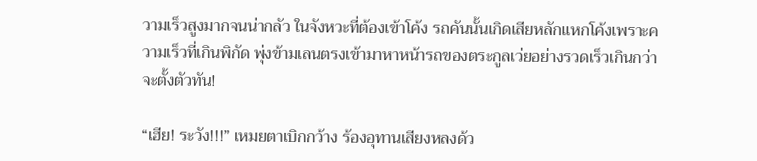วามเร็วสูงมากจนน่ากลัว ในจังหวะที่ต้องเข้าโค้ง รถคันนั้นเกิดเสียหลักแหกโค้งเพราะความเร็วที่เกินพิกัด พุ่งข้ามเลนตรงเข้ามาหาหน้ารถของตระกูลเว่ยอย่างรวดเร็วเกินกว่าจะตั้งตัวทัน!

“เฮีย! ระวัง!!!” เหมยตาเบิกกว้าง ร้องอุทานเสียงหลงด้ว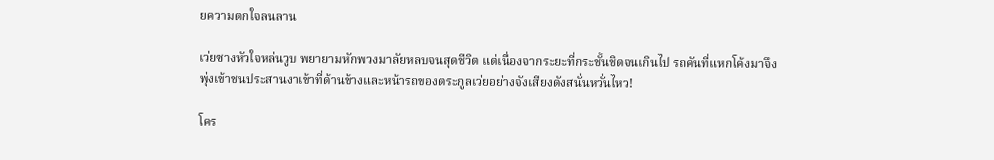ยความตกใจลนลาน

เว่ยซางหัวใจหล่นวูบ พยายามหักพวงมาลัยหลบจนสุดชีวิต แต่เนื่องจากระยะที่กระชั้นชิดจนเกินไป รถคันที่แหกโค้งมาจึงพุ่งเข้าชนประสานงาเข้าที่ด้านข้างและหน้ารถของตระกูลเว่ยอย่างจังเสียงดังสนั่นหวั่นไหว!

โคร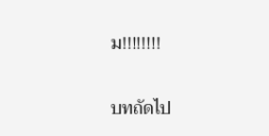ม!!!!!!!!

บทถัดไป